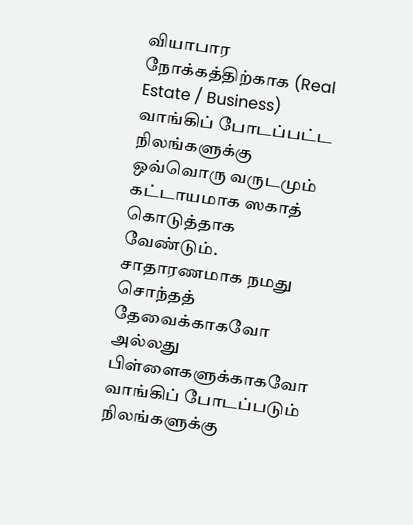வியாபார நோக்கத்திற்காக (Real Estate / Business) வாங்கிப் போடப்பட்ட நிலங்களுக்கு ஒவ்வொரு வருடமும் கட்டாயமாக ஸகாத் கொடுத்தாக வேண்டும். சாதாரணமாக நமது சொந்தத் தேவைக்காகவோ அல்லது பிள்ளைகளுக்காகவோ வாங்கிப் போடப்படும் நிலங்களுக்கு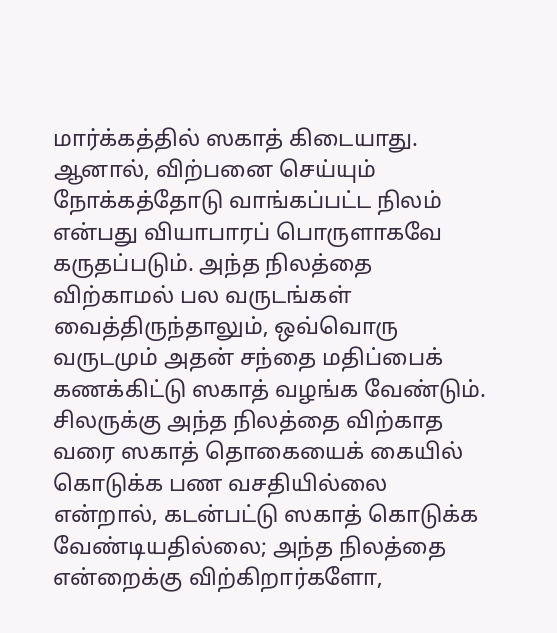மார்க்கத்தில் ஸகாத் கிடையாது.
ஆனால், விற்பனை செய்யும் நோக்கத்தோடு வாங்கப்பட்ட நிலம் என்பது வியாபாரப் பொருளாகவே கருதப்படும். அந்த நிலத்தை விற்காமல் பல வருடங்கள் வைத்திருந்தாலும், ஒவ்வொரு வருடமும் அதன் சந்தை மதிப்பைக் கணக்கிட்டு ஸகாத் வழங்க வேண்டும். சிலருக்கு அந்த நிலத்தை விற்காத வரை ஸகாத் தொகையைக் கையில் கொடுக்க பண வசதியில்லை என்றால், கடன்பட்டு ஸகாத் கொடுக்க வேண்டியதில்லை; அந்த நிலத்தை என்றைக்கு விற்கிறார்களோ,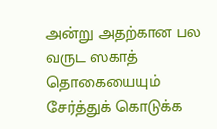அன்று அதற்கான பல வருட ஸகாத் தொகையையும் சேர்த்துக் கொடுக்க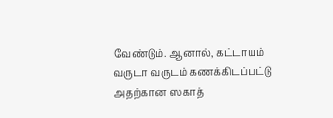வேண்டும். ஆனால், கட்டாயம் வருடா வருடம் கணக்கிடப்பட்டு அதற்கான ஸகாத்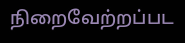நிறைவேற்றப்பட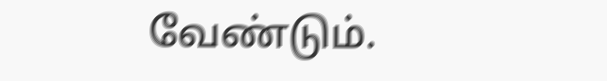வேண்டும்.